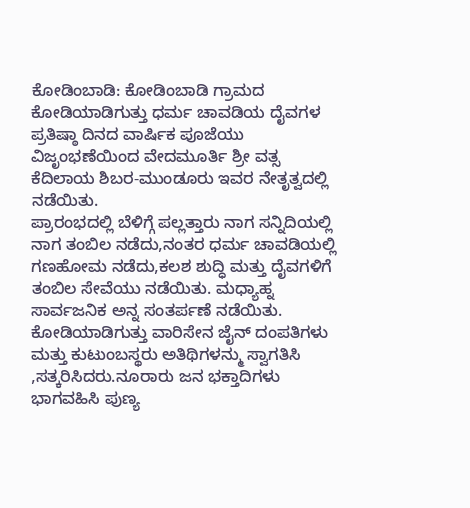ಕೋಡಿಂಬಾಡಿ: ಕೋಡಿಂಬಾಡಿ ಗ್ರಾಮದ ಕೋಡಿಯಾಡಿಗುತ್ತು ಧರ್ಮ ಚಾವಡಿಯ ದೈವಗಳ ಪ್ರತಿಷ್ಠಾ ದಿನದ ವಾರ್ಷಿಕ ಪೂಜೆಯು ವಿಜೃಂಭಣೆಯಿಂದ ವೇದಮೂರ್ತಿ ಶ್ರೀ ವತ್ಸ ಕೆದಿಲಾಯ ಶಿಬರ-ಮುಂಡೂರು ಇವರ ನೇತೃತ್ವದಲ್ಲಿ ನಡೆಯಿತು.
ಪ್ರಾರಂಭದಲ್ಲಿ ಬೆಳಿಗ್ಗೆ ಪಲ್ಲತ್ತಾರು ನಾಗ ಸನ್ನಿದಿಯಲ್ಲಿ ನಾಗ ತಂಬಿಲ ನಡೆದು,ನಂತರ ಧರ್ಮ ಚಾವಡಿಯಲ್ಲಿ ಗಣಹೋಮ ನಡೆದು,ಕಲಶ ಶುದ್ಧಿ ಮತ್ತು ದೈವಗಳಿಗೆ ತಂಬಿಲ ಸೇವೆಯು ನಡೆಯಿತು. ಮಧ್ಯಾಹ್ನ ಸಾರ್ವಜನಿಕ ಅನ್ನ ಸಂತರ್ಪಣೆ ನಡೆಯಿತು.
ಕೋಡಿಯಾಡಿಗುತ್ತು ವಾರಿಸೇನ ಜೈನ್ ದಂಪತಿಗಳು ಮತ್ತು ಕುಟುಂಬಸ್ಥರು ಅತಿಥಿಗಳನ್ಮು ಸ್ವಾಗತಿಸಿ ,ಸತ್ಕರಿಸಿದರು.ನೂರಾರು ಜನ ಭಕ್ತಾದಿಗಳು ಭಾಗವಹಿಸಿ ಪುಣ್ಯ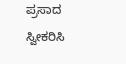ಪ್ರಸಾದ ಸ್ವೀಕರಿಸಿ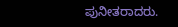ಪುನೀತರಾದರು.